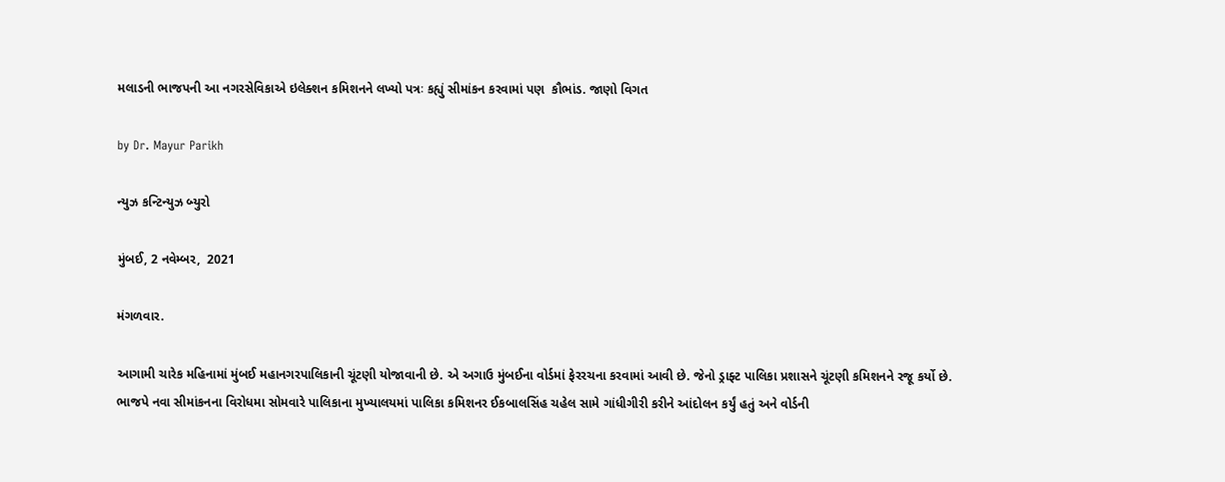મલાડની ભાજપની આ નગરસેવિકાએ ઇલેક્શન કમિશનને લખ્યો પત્રઃ કહ્યું સીમાંકન કરવામાં પણ  કૌભાંડ. જાણો વિગત

by Dr. Mayur Parikh

ન્યુઝ કન્ટિન્યુઝ બ્યુરો

મુંબઈ, 2 નવેમ્બર,  2021

મંગળવાર.

આગામી ચારેક મહિનામાં મુંબઈ મહાનગરપાલિકાની ચૂંટણી યોજાવાની છે. એ અગાઉ મુંબઈના વોર્ડમાં ફેરરચના કરવામાં આવી છે. જેનો ડ્રાફ્ટ પાલિકા પ્રશાસને ચૂંટણી કમિશનને રજૂ કર્યો છે. ભાજપે નવા સીમાંકનના વિરોધમા સોમવારે પાલિકાના મુખ્યાલયમાં પાલિકા કમિશનર ઈકબાલસિંહ ચહેલ સામે ગાંધીગીરી કરીને આંદોલન કર્યું હતું અને વોર્ડની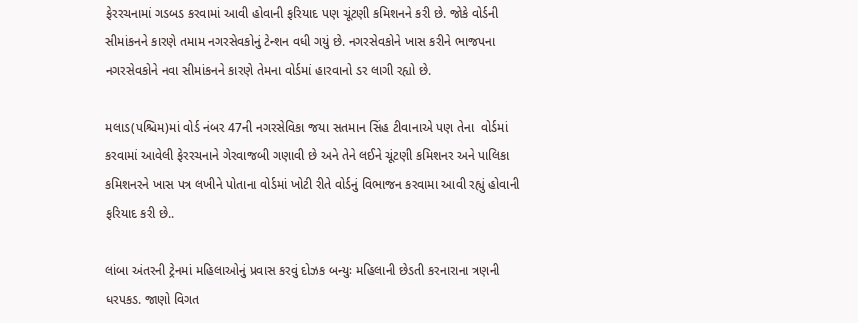ફેરરચનામાં ગડબડ કરવામાં આવી હોવાની ફરિયાદ પણ ચૂંટણી કમિશનને કરી છે. જોકે વોર્ડની સીમાંકનને કારણે તમામ નગરસેવકોનું ટેન્શન વધી ગયું છે. નગરસેવકોને ખાસ કરીને ભાજપના નગરસેવકોને નવા સીમાંકનને કારણે તેમના વોર્ડમાં હારવાનો ડર લાગી રહ્યો છે.

મલાડ(પશ્ચિમ)માં વોર્ડ નંબર 47ની નગરસેવિકા જયા સતમાન સિંહ ટીવાનાએ પણ તેના  વોર્ડમાં કરવામાં આવેલી ફેરરચનાને ગેરવાજબી ગણાવી છે અને તેને લઈને ચૂંટણી કમિશનર અને પાલિકા કમિશનરને ખાસ પત્ર લખીને પોતાના વોર્ડમાં ખોટી રીતે વોર્ડનું વિભાજન કરવામા આવી રહ્યું હોવાની ફરિયાદ કરી છે..

લાંબા અંતરની ટ્રેનમાં મહિલાઓનું પ્રવાસ કરવું દોઝક બન્યુઃ મહિલાની છેડતી કરનારાના ત્રણની ધરપકડ. જાણો વિગત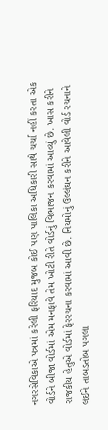નગરસેવિકાએ પત્રમાં કરેલી ફરિયાદ મુજબ કોઈ પણ પાલિકા અધિકારી સાથે ચર્ચા નહીં કરતા એક વોર્ડને બીજા વોર્ડમાં એમ મનફાવે તેમ ખોટી રીતે વોર્ડનું વિભાજન કરવામાં આવ્યું છે. ખાસ કરીને રાજકીય હેતુએ વોર્ડમાં ફેરરચના કરવામાં આવી છે. નિયમોનું ઉલ્લંઘન કરીને આવેલી વોર્ડ રચનાને લઈને તાબડતોબ પગલા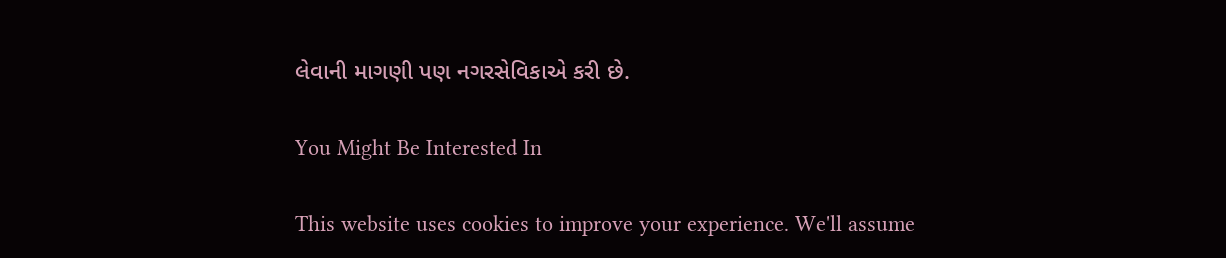લેવાની માગણી પણ નગરસેવિકાએ કરી છે.

You Might Be Interested In

This website uses cookies to improve your experience. We'll assume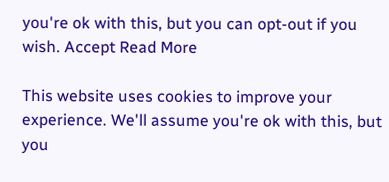you're ok with this, but you can opt-out if you wish. Accept Read More

This website uses cookies to improve your experience. We'll assume you're ok with this, but you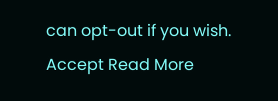can opt-out if you wish. Accept Read More